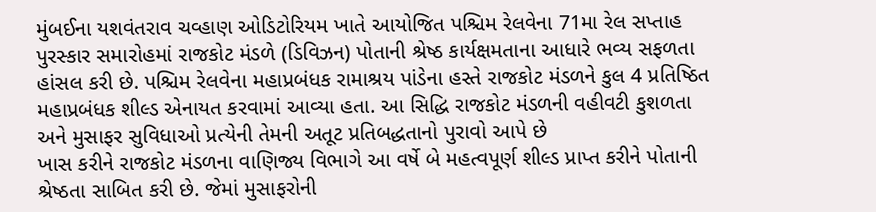મુંબઈના યશવંતરાવ ચવ્હાણ ઓડિટોરિયમ ખાતે આયોજિત પશ્ચિમ રેલવેના 71મા રેલ સપ્તાહ પુરસ્કાર સમારોહમાં રાજકોટ મંડળે (ડિવિઝન) પોતાની શ્રેષ્ઠ કાર્યક્ષમતાના આધારે ભવ્ય સફળતા હાંસલ કરી છે. પશ્ચિમ રેલવેના મહાપ્રબંધક રામાશ્રય પાંડેના હસ્તે રાજકોટ મંડળને કુલ 4 પ્રતિષ્ઠિત મહાપ્રબંધક શીલ્ડ એનાયત કરવામાં આવ્યા હતા. આ સિદ્ધિ રાજકોટ મંડળની વહીવટી કુશળતા અને મુસાફર સુવિધાઓ પ્રત્યેની તેમની અતૂટ પ્રતિબદ્ધતાનો પુરાવો આપે છે
ખાસ કરીને રાજકોટ મંડળના વાણિજ્ય વિભાગે આ વર્ષે બે મહત્વપૂર્ણ શીલ્ડ પ્રાપ્ત કરીને પોતાની શ્રેષ્ઠતા સાબિત કરી છે. જેમાં મુસાફરોની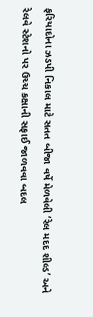ફરિયાદોના ઝડપી નિકાલ માટે સતત બીજા વર્ષે મેળવેલી ‘રેલ મદદ શીલ્ડ’ અને રેલવે સ્ટેશનો પર ઉચ્ચ કક્ષાની સફાઈ જાળવવા બદલ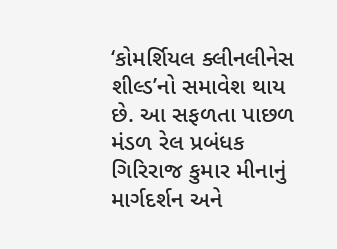‘કોમર્શિયલ ક્લીનલીનેસ શીલ્ડ’નો સમાવેશ થાય છે. આ સફળતા પાછળ મંડળ રેલ પ્રબંધક ગિરિરાજ કુમાર મીનાનું માર્ગદર્શન અને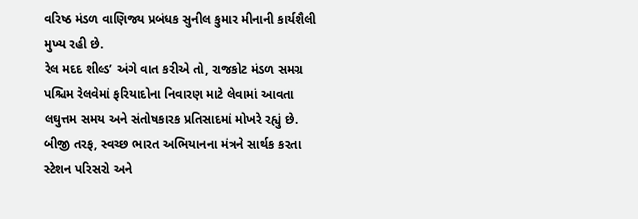વરિષ્ઠ મંડળ વાણિજ્ય પ્રબંધક સુનીલ કુમાર મીનાની કાર્યશૈલી મુખ્ય રહી છે.
રેલ મદદ શીલ્ડ’ અંગે વાત કરીએ તો, રાજકોટ મંડળ સમગ્ર પશ્ચિમ રેલવેમાં ફરિયાદોના નિવારણ માટે લેવામાં આવતા લઘુત્તમ સમય અને સંતોષકારક પ્રતિસાદમાં મોખરે રહ્યું છે. બીજી તરફ, સ્વચ્છ ભારત અભિયાનના મંત્રને સાર્થક કરતા સ્ટેશન પરિસરો અને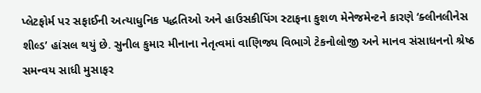પ્લેટફોર્મ પર સફાઈની અત્યાધુનિક પદ્ધતિઓ અને હાઉસકીપિંગ સ્ટાફના કુશળ મેનેજમેન્ટને કારણે ‘ક્લીનલીનેસ શીલ્ડ’ હાંસલ થયું છે. સુનીલ કુમાર મીનાના નેતૃત્વમાં વાણિજ્ય વિભાગે ટેકનોલોજી અને માનવ સંસાધનનો શ્રેષ્ઠ સમન્વય સાધી મુસાફર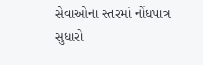સેવાઓના સ્તરમાં નોંધપાત્ર સુધારો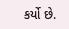કર્યો છે.